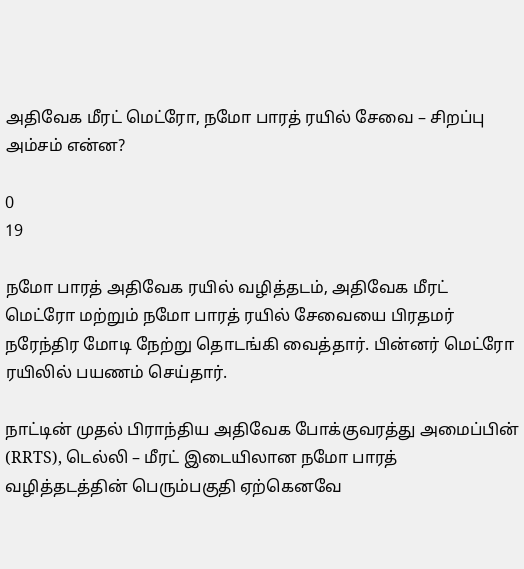அதிவேக மீரட் மெட்ரோ, நமோ பாரத் ரயில் சேவை – சிறப்பு அம்சம் என்ன?

0
19

நமோ பாரத் அதிவேக ரயில் வழித்தடம், அதிவேக மீரட் மெட்ரோ மற்றும் நமோ பாரத் ரயில் சேவையை பிரதமர் நரேந்திர மோடி நேற்று தொடங்கி வைத்தார். பின்னர் மெட்ரோ ரயிலில் பயணம் செய்தார்.

நாட்டின் முதல் பிராந்திய அதிவேக போக்குவரத்து அமைப்பின் (RRTS), டெல்லி – மீரட் இடையிலான நமோ பாரத் வழித்தடத்தின் பெரும்பகுதி ஏற்கெனவே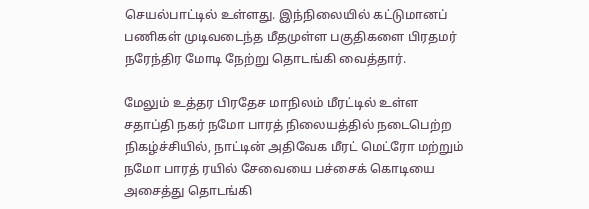செயல்பாட்டில் உள்ளது. இந்நிலையில் கட்டுமானப் பணிகள் முடிவடைந்த மீதமுள்ள பகுதிகளை பிரதமர் நரேந்திர மோடி நேற்று தொடங்கி வைத்தார்.

மேலும் உத்தர பிரதேச மாநிலம் மீரட்டில் உள்ள சதாப்தி நகர் நமோ பாரத் நிலையத்தில் நடைபெற்ற நிகழ்ச்சியில், நாட்டின் அதிவேக மீரட் மெட்ரோ மற்றும் நமோ பாரத் ரயில் சேவையை பச்சைக் கொடியை அசைத்து தொடங்கி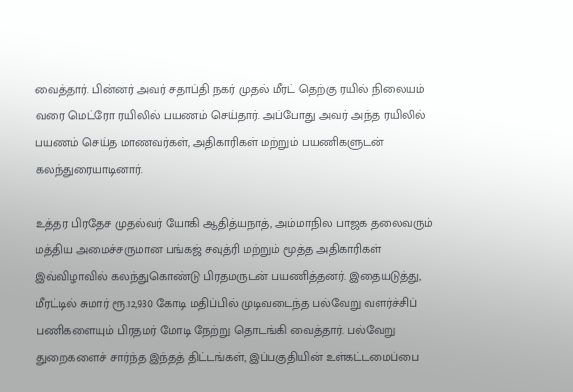வைத்தார். பின்னர் அவர் சதாப்தி நகர் முதல் மீரட் தெற்கு ரயில் நிலையம் வரை மெட்ரோ ரயிலில் பயணம் செய்தார். அப்போது அவர் அந்த ரயிலில் பயணம் செய்த மாணவர்கள், அதிகாரிகள் மற்றும் பயணிகளுடன் கலந்துரையாடினார்.

உத்தர பிரதேச முதல்வர் யோகி ஆதித்யநாத், அம்மாநில பாஜக தலைவரும் மத்திய அமைச்சருமான பங்கஜ் சவுத்ரி மற்றும் மூத்த அதிகாரிகள் இவ்விழாவில் கலந்துகொண்டு பிரதமருடன் பயணித்தனர். இதையடுத்து, மீரட்டில் சுமார் ரூ.12,930 கோடி மதிப்பில் முடிவடைந்த பல்வேறு வளர்ச்சிப் பணிகளையும் பிரதமர் மோடி நேற்று தொடங்கி வைத்தார். பல்வேறு துறைகளைச் சார்ந்த இந்தத் திட்டங்கள், இப்பகுதியின் உள்கட்டமைப்பை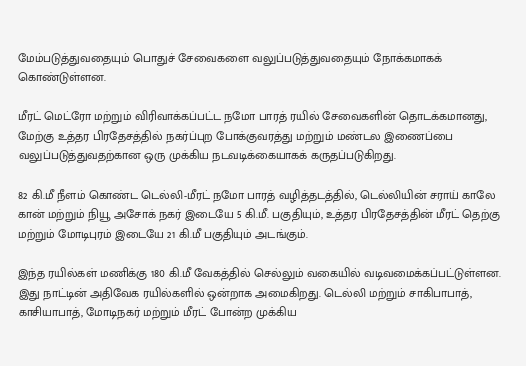மேம்படுத்துவதையும் பொதுச் சேவைகளை வலுப்படுத்துவதையும் நோக்கமாகக் கொண்டுள்ளன.

மீரட் மெட்ரோ மற்றும் விரிவாக்கப்பட்ட நமோ பாரத் ரயில் சேவைகளின் தொடக்கமானது, மேற்கு உத்தர பிரதேசத்தில் நகர்ப்புற போக்குவரத்து மற்றும் மண்டல இணைப்பை வலுப்படுத்துவதற்கான ஒரு முக்கிய நடவடிக்கையாகக் கருதப்படுகிறது.

82 கி.மீ நீளம் கொண்ட டெல்லி-மீரட் நமோ பாரத் வழித்தடத்தில், டெல்லியின் சராய் காலே கான் மற்றும் நியூ அசோக் நகர் இடையே 5 கி.மீ. பகுதியும், உத்தர பிரதேசத்தின் மீரட் தெற்கு மற்றும் மோடிபுரம் இடையே 21 கி.மீ பகுதியும் அடங்கும்.

இந்த ரயில்கள் மணிக்கு 180 கி.மீ வேகத்தில் செல்லும் வகையில் வடிவமைக்கப்பட்டுள்ளன. இது நாட்டின் அதிவேக ரயில்களில் ஒன்றாக அமைகிறது. டெல்லி மற்றும் சாகிபாபாத், காசியாபாத், மோடிநகர் மற்றும் மீரட் போன்ற முக்கிய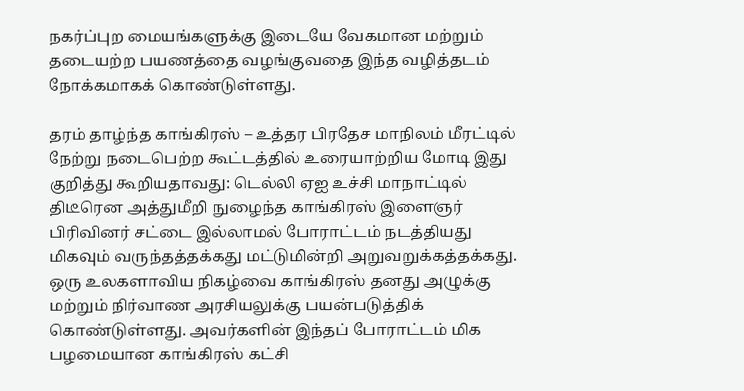நகர்ப்புற மையங்களுக்கு இடையே வேகமான மற்றும் தடையற்ற பயணத்தை வழங்குவதை இந்த வழித்தடம் நோக்கமாகக் கொண்டுள்ளது.

தரம் தாழ்ந்த காங்கிரஸ் – உத்தர பிரதேச மாநிலம் மீரட்டில் நேற்று நடைபெற்ற கூட்டத்தில் உரையாற்றிய மோடி இது குறித்து கூறியதாவது: டெல்லி ஏஐ உச்சி மாநாட்டில் திடீரென அத்துமீறி நுழைந்த காங்கிரஸ் இளைஞர் பிரிவினர் சட்டை இல்லாமல் போராட்டம் நடத்தியது மிகவும் வருந்தத்தக்கது மட்டுமின்றி அறுவறுக்கத்தக்கது. ஒரு உலகளாவிய நிகழ்வை காங்கிரஸ் தனது அழுக்கு மற்றும் நிர்வாண அரசியலுக்கு பயன்படுத்திக் கொண்டுள்ளது. அவர்களின் இந்தப் போராட்டம் மிக பழமையான காங்கிரஸ் கட்சி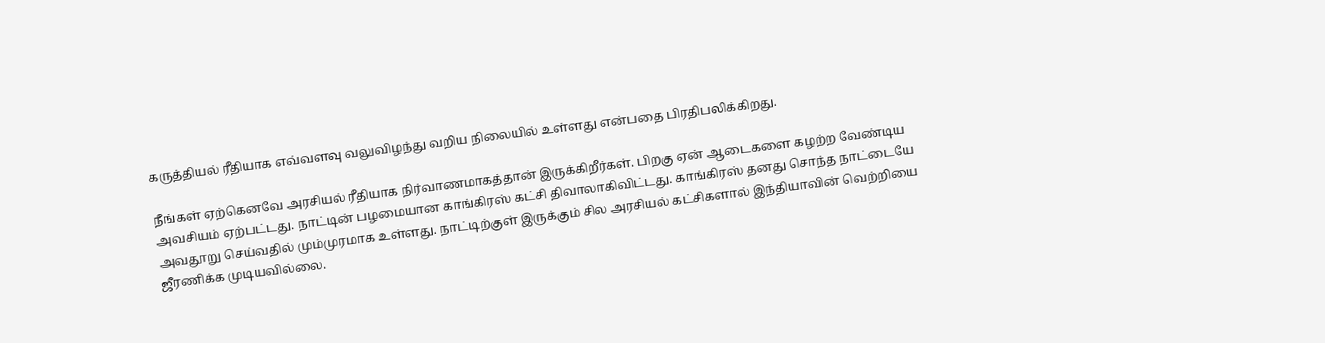கருத்தியல் ரீதியாக எவ்வளவு வலுவிழந்து வறிய நிலையில் உள்ளது என்பதை பிரதிபலிக்கிறது.

நீங்கள் ஏற்கெனவே அரசியல் ரீதியாக நிர்வாணமாகத்தான் இருக்கிறீர்கள். பிறகு ஏன் ஆடைகளை கழற்ற வேண்டிய அவசியம் ஏற்பட்டது. நாட்டின் பழமையான காங்கிரஸ் கட்சி திவாலாகிவிட்டது. காங்கிரஸ் தனது சொந்த நாட்டையே அவதூறு செய்வதில் மும்முரமாக உள்ளது. நாட்டிற்குள் இருக்கும் சில அரசியல் கட்சிகளால் இந்தியாவின் வெற்றியை ஜீரணிக்க முடியவில்லை.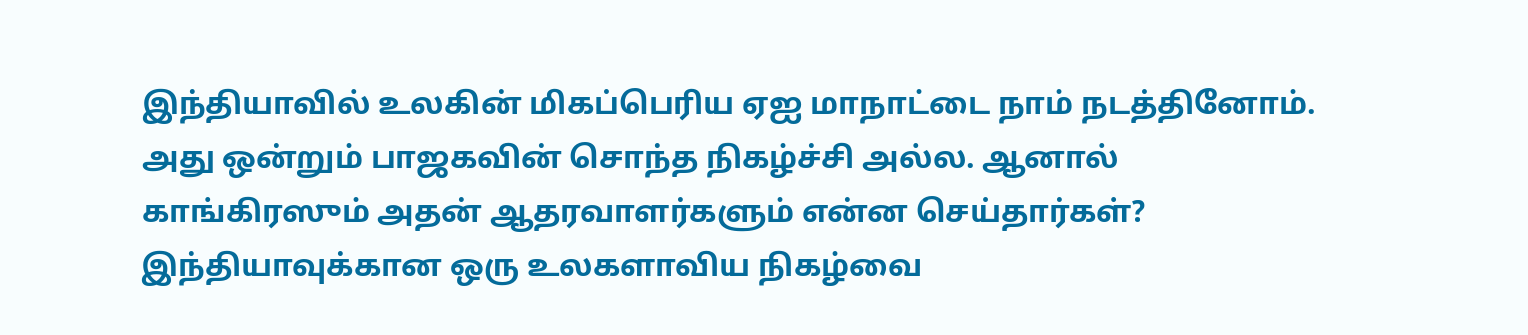இந்தியாவில் உலகின் மிகப்பெரிய ஏஐ மாநாட்டை நாம் நடத்தினோம். அது ஒன்றும் பாஜகவின் சொந்த நிகழ்ச்சி அல்ல. ஆனால் காங்கிரஸும் அதன் ஆதரவாளர்களும் என்ன செய்தார்கள்? இந்தியாவுக்கான ஒரு உலகளாவிய நிகழ்வை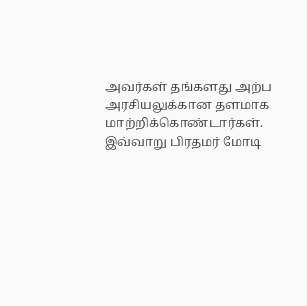அவர்கள் தங்களது அற்ப அரசியலுக்கான தளமாக மாற்றிக்கொண்டார்கள். இவ்வாறு பிரதமர் மோடி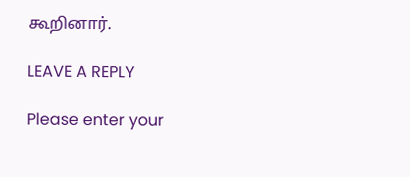கூறினார்.

LEAVE A REPLY

Please enter your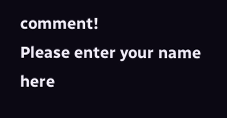comment!
Please enter your name here